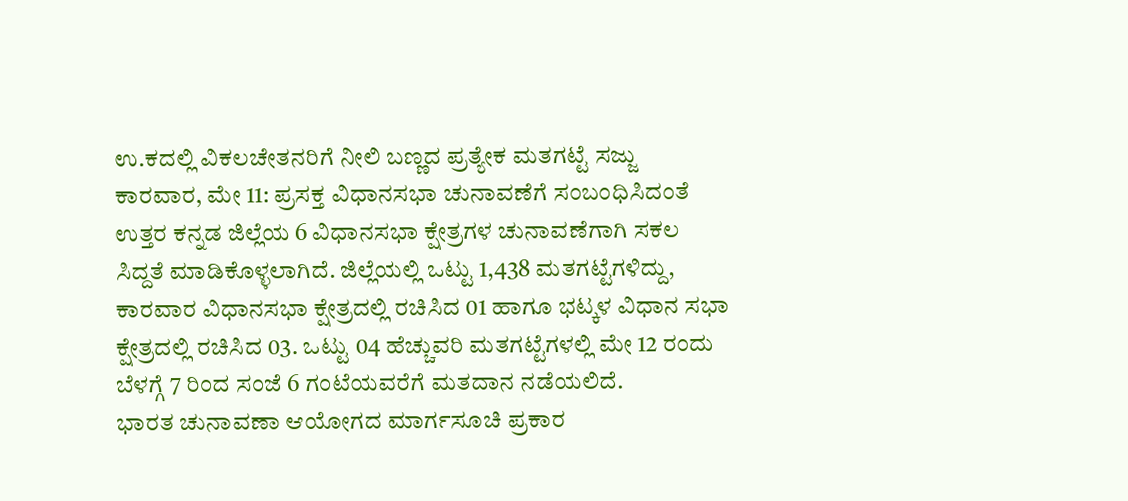ಉ.ಕದಲ್ಲಿ ವಿಕಲಚೇತನರಿಗೆ ನೀಲಿ ಬಣ್ಣದ ಪ್ರತ್ಯೇಕ ಮತಗಟ್ಟೆ ಸಜ್ಜು
ಕಾರವಾರ, ಮೇ 11: ಪ್ರಸಕ್ತ ವಿಧಾನಸಭಾ ಚುನಾವಣೆಗೆ ಸಂಬಂಧಿಸಿದಂತೆ ಉತ್ತರ ಕನ್ನಡ ಜಿಲ್ಲೆಯ 6 ವಿಧಾನಸಭಾ ಕ್ಷೇತ್ರಗಳ ಚುನಾವಣೆಗಾಗಿ ಸಕಲ ಸಿದ್ದತೆ ಮಾಡಿಕೊಳ್ಳಲಾಗಿದೆ. ಜಿಲ್ಲೆಯಲ್ಲಿ ಒಟ್ಟು 1,438 ಮತಗಟ್ಟೆಗಳಿದ್ದು, ಕಾರವಾರ ವಿಧಾನಸಭಾ ಕ್ಷೇತ್ರದಲ್ಲಿ ರಚಿಸಿದ 01 ಹಾಗೂ ಭಟ್ಕಳ ವಿಧಾನ ಸಭಾ ಕ್ಷೇತ್ರದಲ್ಲಿ ರಚಿಸಿದ 03. ಒಟ್ಟು 04 ಹೆಚ್ಚುವರಿ ಮತಗಟ್ಟೆಗಳಲ್ಲಿ ಮೇ 12 ರಂದು ಬೆಳಗ್ಗೆ 7 ರಿಂದ ಸಂಜೆ 6 ಗಂಟೆಯವರೆಗೆ ಮತದಾನ ನಡೆಯಲಿದೆ.
ಭಾರತ ಚುನಾವಣಾ ಆಯೋಗದ ಮಾರ್ಗಸೂಚಿ ಪ್ರಕಾರ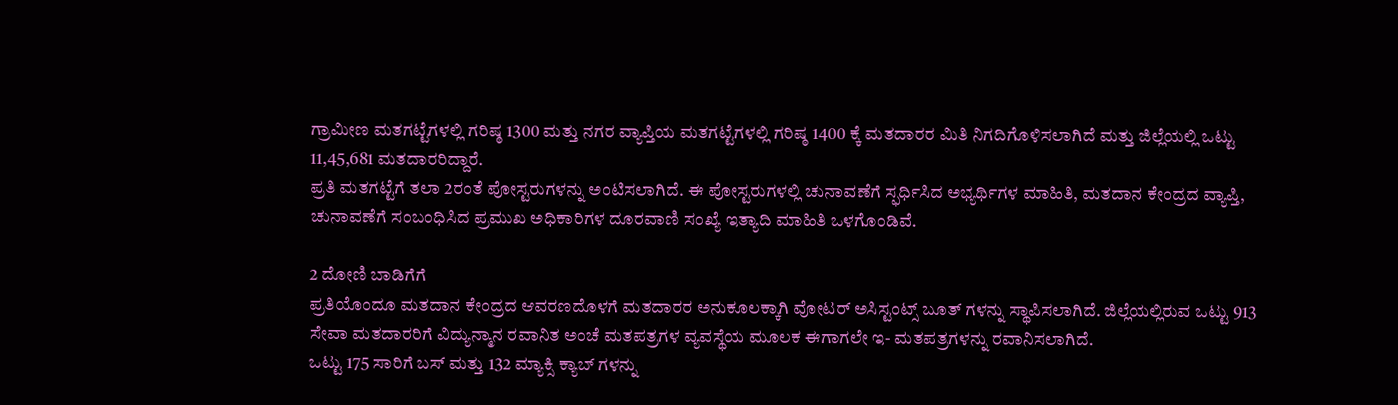ಗ್ರಾಮೀಣ ಮತಗಟ್ಟೆಗಳಲ್ಲಿ ಗರಿಷ್ಠ 1300 ಮತ್ತು ನಗರ ವ್ಯಾಪ್ತಿಯ ಮತಗಟ್ಟೆಗಳಲ್ಲಿ ಗರಿಷ್ಠ 1400 ಕ್ಕೆ ಮತದಾರರ ಮಿತಿ ನಿಗದಿಗೊಳಿಸಲಾಗಿದೆ ಮತ್ತು ಜಿಲ್ಲೆಯಲ್ಲಿ ಒಟ್ಟು 11,45,681 ಮತದಾರರಿದ್ದಾರೆ.
ಪ್ರತಿ ಮತಗಟ್ಟೆಗೆ ತಲಾ 2ರಂತೆ ಪೋಸ್ಟರುಗಳನ್ನು ಅಂಟಿಸಲಾಗಿದೆ. ಈ ಪೋಸ್ಟರುಗಳಲ್ಲಿ ಚುನಾವಣೆಗೆ ಸ್ಫರ್ಧಿಸಿದ ಅಭ್ಯರ್ಥಿಗಳ ಮಾಹಿತಿ, ಮತದಾನ ಕೇಂದ್ರದ ವ್ಯಾಪ್ತಿ, ಚುನಾವಣೆಗೆ ಸಂಬಂಧಿಸಿದ ಪ್ರಮುಖ ಅಧಿಕಾರಿಗಳ ದೂರವಾಣಿ ಸಂಖ್ಯೆ ಇತ್ಯಾದಿ ಮಾಹಿತಿ ಒಳಗೊಂಡಿವೆ.

2 ದೋಣಿ ಬಾಡಿಗೆಗೆ
ಪ್ರತಿಯೊಂದೂ ಮತದಾನ ಕೇಂದ್ರದ ಆವರಣದೊಳಗೆ ಮತದಾರರ ಅನುಕೂಲಕ್ಕಾಗಿ ವೋಟರ್ ಅಸಿಸ್ಟಂಟ್ಸ್ ಬೂತ್ ಗಳನ್ನು ಸ್ಥಾಪಿಸಲಾಗಿದೆ. ಜಿಲ್ಲೆಯಲ್ಲಿರುವ ಒಟ್ಟು 913 ಸೇವಾ ಮತದಾರರಿಗೆ ವಿದ್ಯುನ್ಮಾನ ರವಾನಿತ ಅಂಚೆ ಮತಪತ್ರಗಳ ವ್ಯವಸ್ಥೆಯ ಮೂಲಕ ಈಗಾಗಲೇ ಇ- ಮತಪತ್ರಗಳನ್ನು ರವಾನಿಸಲಾಗಿದೆ.
ಒಟ್ಟು 175 ಸಾರಿಗೆ ಬಸ್ ಮತ್ತು 132 ಮ್ಯಾಕ್ಸಿ ಕ್ಯಾಬ್ ಗಳನ್ನು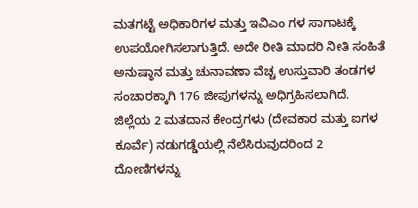ಮತಗಟ್ಟೆ ಅಧಿಕಾರಿಗಳ ಮತ್ತು ಇವಿಎಂ ಗಳ ಸಾಗಾಟಕ್ಕೆ ಉಪಯೋಗಿಸಲಾಗುತ್ತಿದೆ. ಅದೇ ರೀತಿ ಮಾದರಿ ನೀತಿ ಸಂಹಿತೆ ಅನುಷ್ಠಾನ ಮತ್ತು ಚುನಾವಣಾ ವೆಚ್ಚ ಉಸ್ತುವಾರಿ ತಂಡಗಳ ಸಂಚಾರಕ್ಕಾಗಿ 176 ಜೀಪುಗಳನ್ನು ಅಧಿಗ್ರಹಿಸಲಾಗಿದೆ.
ಜಿಲ್ಲೆಯ 2 ಮತದಾನ ಕೇಂದ್ರಗಳು (ದೇವಕಾರ ಮತ್ತು ಐಗಳ ಕೂರ್ವೆ) ನಡುಗಡ್ಡೆಯಲ್ಲಿ ನೆಲೆಸಿರುವುದರಿಂದ 2 ದೋಣಿಗಳನ್ನು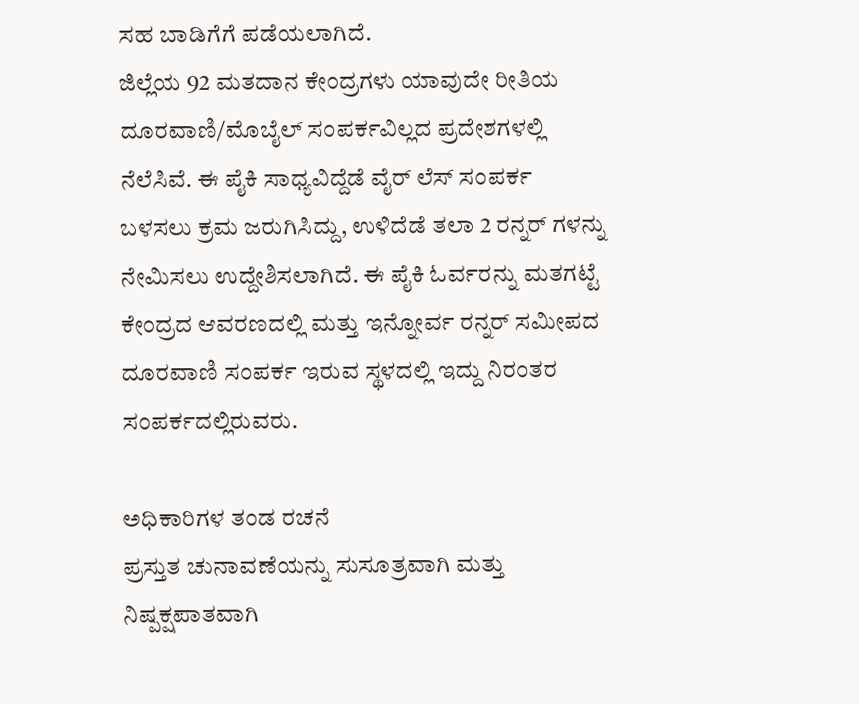ಸಹ ಬಾಡಿಗೆಗೆ ಪಡೆಯಲಾಗಿದೆ.
ಜಿಲ್ಲೆಯ 92 ಮತದಾನ ಕೇಂದ್ರಗಳು ಯಾವುದೇ ರೀತಿಯ ದೂರವಾಣಿ/ಮೊಬೈಲ್ ಸಂಪರ್ಕವಿಲ್ಲದ ಪ್ರದೇಶಗಳಲ್ಲಿ ನೆಲೆಸಿವೆ. ಈ ಪೈಕಿ ಸಾಧ್ಯವಿದ್ದೆಡೆ ವೈರ್ ಲೆಸ್ ಸಂಪರ್ಕ ಬಳಸಲು ಕ್ರಮ ಜರುಗಿಸಿದ್ದು, ಉಳಿದೆಡೆ ತಲಾ 2 ರನ್ನರ್ ಗಳನ್ನು ನೇಮಿಸಲು ಉದ್ದೇಶಿಸಲಾಗಿದೆ. ಈ ಪೈಕಿ ಓರ್ವರನ್ನು ಮತಗಟ್ಟೆ ಕೇಂದ್ರದ ಆವರಣದಲ್ಲಿ ಮತ್ತು ಇನ್ನೋರ್ವ ರನ್ನರ್ ಸಮೀಪದ ದೂರವಾಣಿ ಸಂಪರ್ಕ ಇರುವ ಸ್ಥಳದಲ್ಲಿ ಇದ್ದು ನಿರಂತರ ಸಂಪರ್ಕದಲ್ಲಿರುವರು.

ಅಧಿಕಾರಿಗಳ ತಂಡ ರಚನೆ
ಪ್ರಸ್ತುತ ಚುನಾವಣೆಯನ್ನು ಸುಸೂತ್ರವಾಗಿ ಮತ್ತು ನಿಷ್ಪಕ್ಷಪಾತವಾಗಿ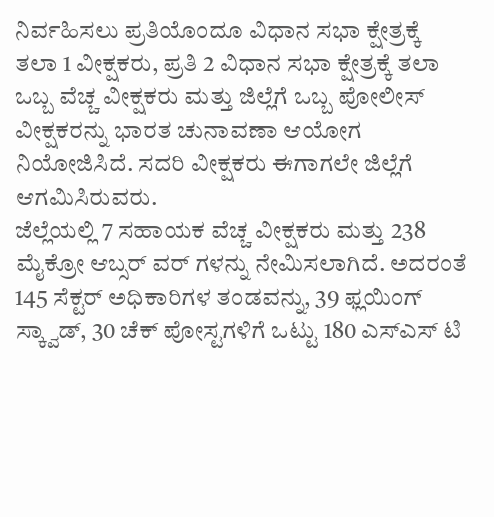ನಿರ್ವಹಿಸಲು ಪ್ರತಿಯೊಂದೂ ವಿಧಾನ ಸಭಾ ಕ್ಷೇತ್ರಕ್ಕೆ ತಲಾ 1 ವೀಕ್ಷಕರು, ಪ್ರತಿ 2 ವಿಧಾನ ಸಭಾ ಕ್ಷೇತ್ರಕ್ಕೆ ತಲಾ ಒಬ್ಬ ವೆಚ್ಚ ವೀಕ್ಷಕರು ಮತ್ತು ಜಿಲ್ಲೆಗೆ ಒಬ್ಬ ಪೋಲೀಸ್ ವೀಕ್ಷಕರನ್ನು ಭಾರತ ಚುನಾವಣಾ ಆಯೋಗ ನಿಯೋಜಿಸಿದೆ. ಸದರಿ ವೀಕ್ಷಕರು ಈಗಾಗಲೇ ಜಿಲ್ಲೆಗೆ ಆಗಮಿಸಿರುವರು.
ಜೆಲ್ಲೆಯಲ್ಲಿ 7 ಸಹಾಯಕ ವೆಚ್ಚ ವೀಕ್ಷಕರು ಮತ್ತು 238 ಮೈಕ್ರೋ ಆಬ್ಸರ್ ವರ್ ಗಳನ್ನು ನೇಮಿಸಲಾಗಿದೆ. ಅದರಂತೆ 145 ಸೆಕ್ಟರ್ ಅಧಿಕಾರಿಗಳ ತಂಡವನ್ನು, 39 ಫ್ಲಯಿಂಗ್ ಸ್ಕ್ವಾಡ್, 30 ಚೆಕ್ ಪೋಸ್ಟಗಳಿಗೆ ಒಟ್ಟು 180 ಎಸ್ಎಸ್ ಟಿ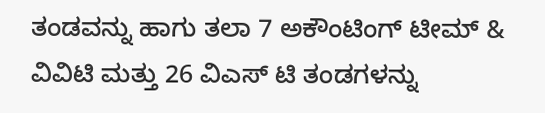ತಂಡವನ್ನು ಹಾಗು ತಲಾ 7 ಅಕೌಂಟಿಂಗ್ ಟೀಮ್ & ವಿವಿಟಿ ಮತ್ತು 26 ವಿಎಸ್ ಟಿ ತಂಡಗಳನ್ನು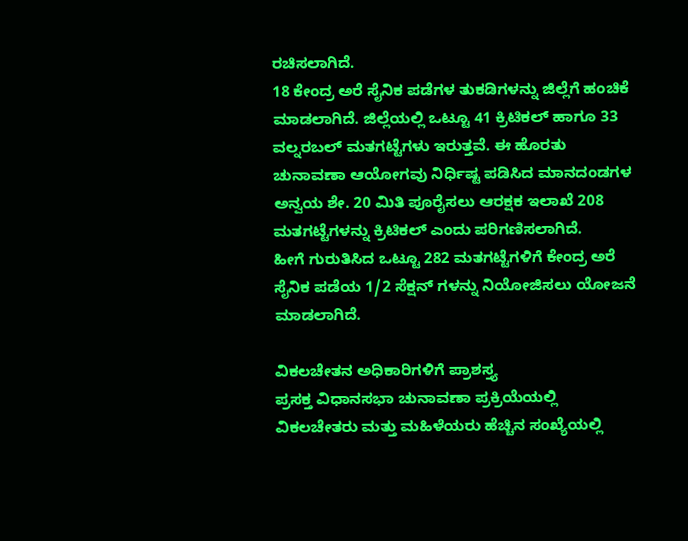ರಚಿಸಲಾಗಿದೆ.
18 ಕೇಂದ್ರ ಅರೆ ಸೈನಿಕ ಪಡೆಗಳ ತುಕಡಿಗಳನ್ನು ಜಿಲ್ಲೆಗೆ ಹಂಚಿಕೆ ಮಾಡಲಾಗಿದೆ. ಜಿಲ್ಲೆಯಲ್ಲಿ ಒಟ್ಟೂ 41 ಕ್ರಿಟಿಕಲ್ ಹಾಗೂ 33 ವಲ್ನರಬಲ್ ಮತಗಟ್ಟೆಗಳು ಇರುತ್ತವೆ. ಈ ಹೊರತು ಚುನಾವಣಾ ಆಯೋಗವು ನಿರ್ಧಿಷ್ಟ ಪಡಿಸಿದ ಮಾನದಂಡಗಳ ಅನ್ವಯ ಶೇ. 20 ಮಿತಿ ಪೂರೈಸಲು ಆರಕ್ಷಕ ಇಲಾಖೆ 208 ಮತಗಟ್ಟೆಗಳನ್ನು ಕ್ರಿಟಿಕಲ್ ಎಂದು ಪರಿಗಣಿಸಲಾಗಿದೆ.
ಹೀಗೆ ಗುರುತಿಸಿದ ಒಟ್ಟೂ 282 ಮತಗಟ್ಟೆಗಳಿಗೆ ಕೇಂದ್ರ ಅರೆ ಸೈನಿಕ ಪಡೆಯ 1/2 ಸೆಕ್ಷನ್ ಗಳನ್ನು ನಿಯೋಜಿಸಲು ಯೋಜನೆ ಮಾಡಲಾಗಿದೆ.

ವಿಕಲಚೇತನ ಅಧಿಕಾರಿಗಳಿಗೆ ಪ್ರಾಶಸ್ತ್ಯ
ಪ್ರಸಕ್ತ ವಿಧಾನಸಭಾ ಚುನಾವಣಾ ಪ್ರಕ್ರಿಯೆಯಲ್ಲಿ ವಿಕಲಚೇತರು ಮತ್ತು ಮಹಿಳೆಯರು ಹೆಚ್ಚಿನ ಸಂಖ್ಯೆಯಲ್ಲಿ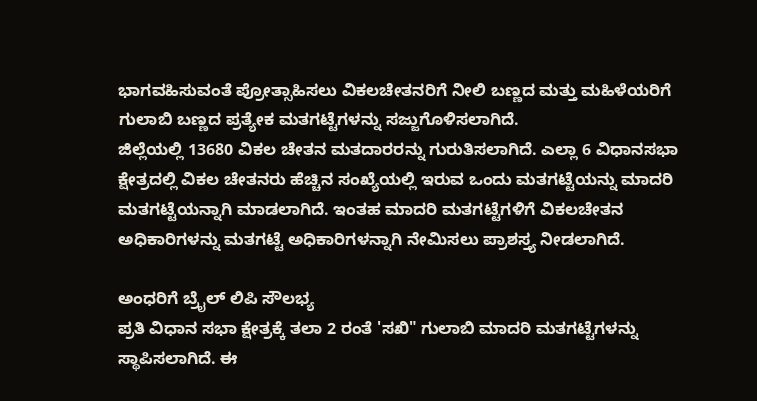ಭಾಗವಹಿಸುವಂತೆ ಪ್ರೋತ್ಸಾಹಿಸಲು ವಿಕಲಚೇತನರಿಗೆ ನೀಲಿ ಬಣ್ಣದ ಮತ್ತು ಮಹಿಳೆಯರಿಗೆ ಗುಲಾಬಿ ಬಣ್ಣದ ಪ್ರತ್ಯೇಕ ಮತಗಟ್ಟೆಗಳನ್ನು ಸಜ್ಜುಗೊಳಿಸಲಾಗಿದೆ.
ಜಿಲ್ಲೆಯಲ್ಲಿ 13680 ವಿಕಲ ಚೇತನ ಮತದಾರರನ್ನು ಗುರುತಿಸಲಾಗಿದೆ. ಎಲ್ಲಾ 6 ವಿಧಾನಸಭಾ ಕ್ಷೇತ್ರದಲ್ಲಿ ವಿಕಲ ಚೇತನರು ಹೆಚ್ಚಿನ ಸಂಖ್ಯೆಯಲ್ಲಿ ಇರುವ ಒಂದು ಮತಗಟ್ಟೆಯನ್ನು ಮಾದರಿ ಮತಗಟ್ಟೆಯನ್ನಾಗಿ ಮಾಡಲಾಗಿದೆ. ಇಂತಹ ಮಾದರಿ ಮತಗಟ್ಟೆಗಳಿಗೆ ವಿಕಲಚೇತನ ಅಧಿಕಾರಿಗಳನ್ನು ಮತಗಟ್ಟೆ ಅಧಿಕಾರಿಗಳನ್ನಾಗಿ ನೇಮಿಸಲು ಪ್ರಾಶಸ್ತ್ಯ ನೀಡಲಾಗಿದೆ.

ಅಂಧರಿಗೆ ಬ್ರೈಲ್ ಲಿಪಿ ಸೌಲಭ್ಯ
ಪ್ರತಿ ವಿಧಾನ ಸಭಾ ಕ್ಷೇತ್ರಕ್ಕೆ ತಲಾ 2 ರಂತೆ 'ಸಖಿ" ಗುಲಾಬಿ ಮಾದರಿ ಮತಗಟ್ಟೆಗಳನ್ನು ಸ್ಥಾಪಿಸಲಾಗಿದೆ. ಈ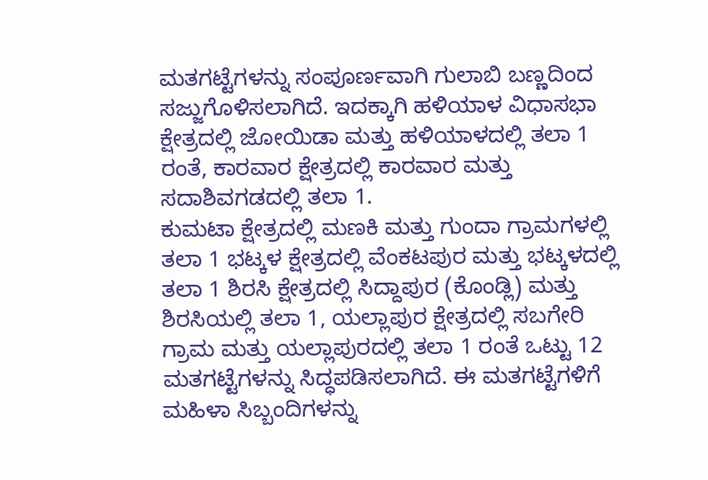ಮತಗಟ್ಟೆಗಳನ್ನು ಸಂಪೂರ್ಣವಾಗಿ ಗುಲಾಬಿ ಬಣ್ಣದಿಂದ ಸಜ್ಜುಗೊಳಿಸಲಾಗಿದೆ. ಇದಕ್ಕಾಗಿ ಹಳಿಯಾಳ ವಿಧಾಸಭಾ ಕ್ಷೇತ್ರದಲ್ಲಿ ಜೋಯಿಡಾ ಮತ್ತು ಹಳಿಯಾಳದಲ್ಲಿ ತಲಾ 1 ರಂತೆ, ಕಾರವಾರ ಕ್ಷೇತ್ರದಲ್ಲಿ ಕಾರವಾರ ಮತ್ತು ಸದಾಶಿವಗಡದಲ್ಲಿ ತಲಾ 1.
ಕುಮಟಾ ಕ್ಷೇತ್ರದಲ್ಲಿ ಮಣಕಿ ಮತ್ತು ಗುಂದಾ ಗ್ರಾಮಗಳಲ್ಲಿ ತಲಾ 1 ಭಟ್ಕಳ ಕ್ಷೇತ್ರದಲ್ಲಿ ವೆಂಕಟಪುರ ಮತ್ತು ಭಟ್ಕಳದಲ್ಲಿ ತಲಾ 1 ಶಿರಸಿ ಕ್ಷೇತ್ರದಲ್ಲಿ ಸಿದ್ದಾಪುರ (ಕೊಂಡ್ಲಿ) ಮತ್ತು ಶಿರಸಿಯಲ್ಲಿ ತಲಾ 1, ಯಲ್ಲಾಪುರ ಕ್ಷೇತ್ರದಲ್ಲಿ ಸಬಗೇರಿ ಗ್ರಾಮ ಮತ್ತು ಯಲ್ಲಾಪುರದಲ್ಲಿ ತಲಾ 1 ರಂತೆ ಒಟ್ಟು 12 ಮತಗಟ್ಟೆಗಳನ್ನು ಸಿದ್ಧಪಡಿಸಲಾಗಿದೆ. ಈ ಮತಗಟ್ಟೆಗಳಿಗೆ ಮಹಿಳಾ ಸಿಬ್ಬಂದಿಗಳನ್ನು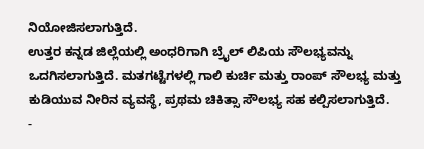ನಿಯೋಜಿಸಲಾಗುತ್ತಿದೆ.
ಉತ್ತರ ಕನ್ನಡ ಜಿಲ್ಲೆಯಲ್ಲಿ ಅಂಧರಿಗಾಗಿ ಬ್ರೈಲ್ ಲಿಪಿಯ ಸೌಲಭ್ಯವನ್ನು ಒದಗಿಸಲಾಗುತ್ತಿದೆ. ಮತಗಟ್ಟೆಗಳಲ್ಲಿ ಗಾಲಿ ಕುರ್ಚಿ ಮತ್ತು ರಾಂಪ್ ಸೌಲಭ್ಯ ಮತ್ತು ಕುಡಿಯುವ ನೀರಿನ ವ್ಯವಸ್ಥೆ, ಪ್ರಥಮ ಚಿಕಿತ್ಸಾ ಸೌಲಭ್ಯ ಸಹ ಕಲ್ಪಿಸಲಾಗುತ್ತಿದೆ.
-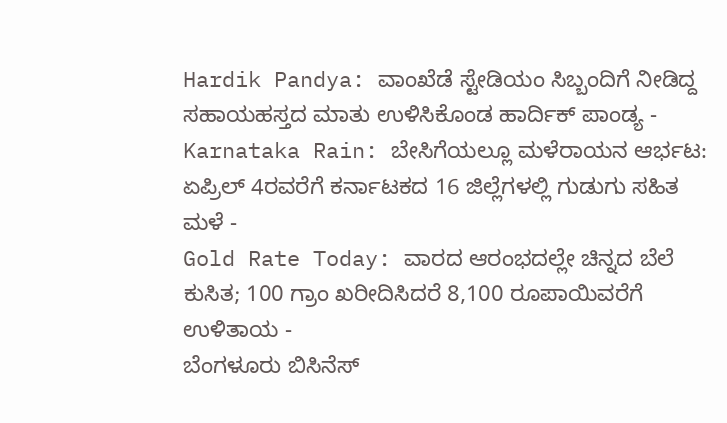Hardik Pandya: ವಾಂಖೆಡೆ ಸ್ಟೇಡಿಯಂ ಸಿಬ್ಬಂದಿಗೆ ನೀಡಿದ್ದ ಸಹಾಯಹಸ್ತದ ಮಾತು ಉಳಿಸಿಕೊಂಡ ಹಾರ್ದಿಕ್ ಪಾಂಡ್ಯ -
Karnataka Rain: ಬೇಸಿಗೆಯಲ್ಲೂ ಮಳೆರಾಯನ ಆರ್ಭಟ: ಏಪ್ರಿಲ್ 4ರವರೆಗೆ ಕರ್ನಾಟಕದ 16 ಜಿಲ್ಲೆಗಳಲ್ಲಿ ಗುಡುಗು ಸಹಿತ ಮಳೆ -
Gold Rate Today: ವಾರದ ಆರಂಭದಲ್ಲೇ ಚಿನ್ನದ ಬೆಲೆ ಕುಸಿತ; 100 ಗ್ರಾಂ ಖರೀದಿಸಿದರೆ 8,100 ರೂಪಾಯಿವರೆಗೆ ಉಳಿತಾಯ -
ಬೆಂಗಳೂರು ಬಿಸಿನೆಸ್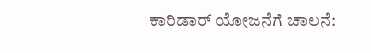ಕಾರಿಡಾರ್ ಯೋಜನೆಗೆ ಚಾಲನೆ: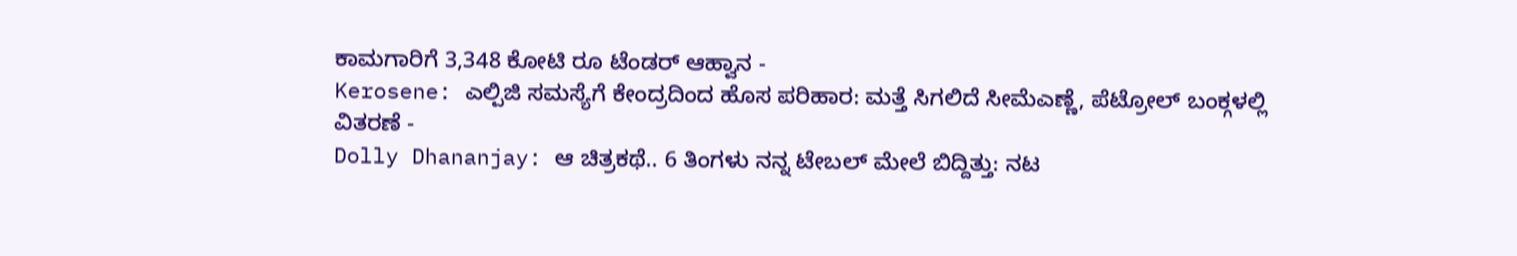ಕಾಮಗಾರಿಗೆ 3,348 ಕೋಟಿ ರೂ ಟೆಂಡರ್ ಆಹ್ವಾನ -
Kerosene: ಎಲ್ಪಿಜಿ ಸಮಸ್ಯೆಗೆ ಕೇಂದ್ರದಿಂದ ಹೊಸ ಪರಿಹಾರ: ಮತ್ತೆ ಸಿಗಲಿದೆ ಸೀಮೆಎಣ್ಣೆ, ಪೆಟ್ರೋಲ್ ಬಂಕ್ಗಳಲ್ಲಿ ವಿತರಣೆ -
Dolly Dhananjay: ಆ ಚಿತ್ರಕಥೆ.. 6 ತಿಂಗಳು ನನ್ನ ಟೇಬಲ್ ಮೇಲೆ ಬಿದ್ದಿತ್ತು: ನಟ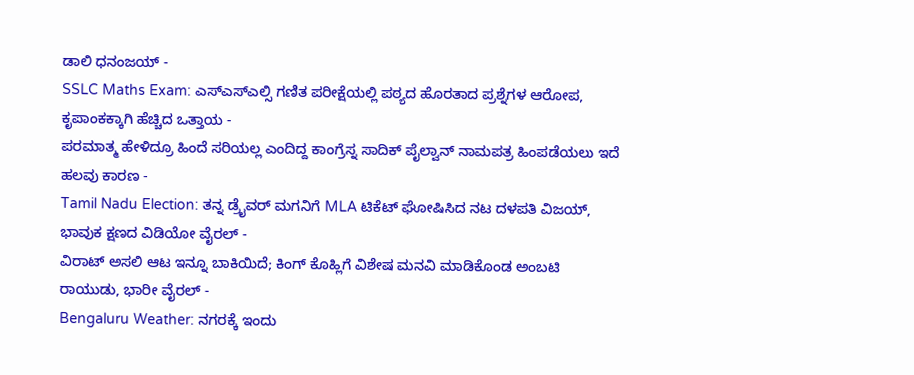ಡಾಲಿ ಧನಂಜಯ್ -
SSLC Maths Exam: ಎಸ್ಎಸ್ಎಲ್ಸಿ ಗಣಿತ ಪರೀಕ್ಷೆಯಲ್ಲಿ ಪಠ್ಯದ ಹೊರತಾದ ಪ್ರಶ್ನೆಗಳ ಆರೋಪ, ಕೃಪಾಂಕಕ್ಕಾಗಿ ಹೆಚ್ಚಿದ ಒತ್ತಾಯ -
ಪರಮಾತ್ಮ ಹೇಳಿದ್ರೂ ಹಿಂದೆ ಸರಿಯಲ್ಲ ಎಂದಿದ್ದ ಕಾಂಗ್ರೆಸ್ನ ಸಾದಿಕ್ ಪೈಲ್ವಾನ್ ನಾಮಪತ್ರ ಹಿಂಪಡೆಯಲು ಇದೆ ಹಲವು ಕಾರಣ -
Tamil Nadu Election: ತನ್ನ ಡ್ರೈವರ್ ಮಗನಿಗೆ MLA ಟಿಕೆಟ್ ಘೋಷಿಸಿದ ನಟ ದಳಪತಿ ವಿಜಯ್, ಭಾವುಕ ಕ್ಷಣದ ವಿಡಿಯೋ ವೈರಲ್ -
ವಿರಾಟ್ ಅಸಲಿ ಆಟ ಇನ್ನೂ ಬಾಕಿಯಿದೆ; ಕಿಂಗ್ ಕೊಹ್ಲಿಗೆ ವಿಶೇಷ ಮನವಿ ಮಾಡಿಕೊಂಡ ಅಂಬಟಿ ರಾಯುಡು, ಭಾರೀ ವೈರಲ್ -
Bengaluru Weather: ನಗರಕ್ಕೆ ಇಂದು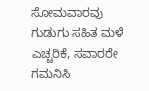ಸೋಮವಾರವು ಗುಡುಗು ಸಹಿತ ಮಳೆ ಎಚ್ಚರಿಕೆ, ಸವಾರರೇ ಗಮನಿಸಿ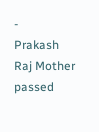-
Prakash Raj Mother passed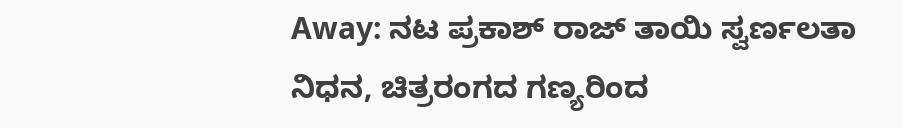Away: ನಟ ಪ್ರಕಾಶ್ ರಾಜ್ ತಾಯಿ ಸ್ವರ್ಣಲತಾ ನಿಧನ, ಚಿತ್ರರಂಗದ ಗಣ್ಯರಿಂದ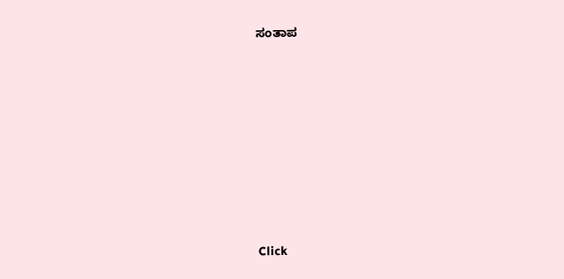ಸಂತಾಪ












Click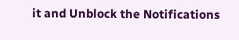it and Unblock the Notifications